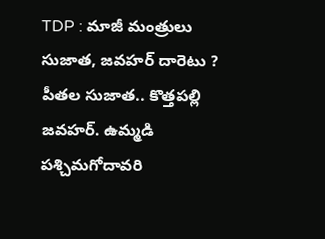TDP : మాజీ మంత్రులు సుజాత, జవహర్ దారెటు ?
పీతల సుజాత.. కొత్తపల్లి జవహర్. ఉమ్మడి పశ్చిమగోదావరి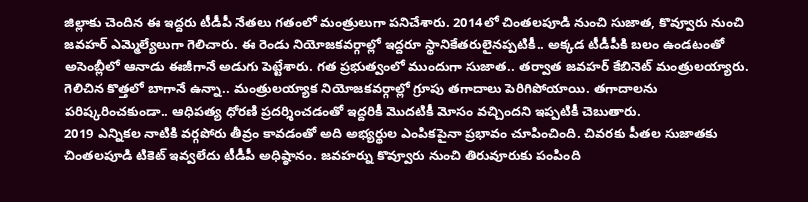జిల్లాకు చెందిన ఈ ఇద్దరు టీడీపీ నేతలు గతంలో మంత్రులుగా పనిచేశారు. 2014లో చింతలపూడి నుంచి సుజాత, కొవ్వూరు నుంచి జవహర్ ఎమ్మెల్యేలుగా గెలిచారు. ఈ రెండు నియోజకవర్గాల్లో ఇద్దరూ స్థానికేతరులైనప్పటికీ.. అక్కడ టీడీపీకి బలం ఉండటంతో అసెంబ్లీలో ఆనాడు ఈజీగానే అడుగు పెట్టేశారు. గత ప్రభుత్వంలో ముందుగా సుజాత.. తర్వాత జవహర్ కేబినెట్ మంత్రులయ్యారు. గెలిచిన కొత్తలో బాగానే ఉన్నా.. మంత్రులయ్యాక నియోజకవర్గాల్లో గ్రూపు తగాదాలు పెరిగిపోయాయి. తగాదాలను పరిష్కరించకుండా.. ఆధిపత్య ధోరణి ప్రదర్శించడంతో ఇద్దరికీ మొదటికీ మోసం వచ్చిందని ఇప్పటికీ చెబుతారు.
2019 ఎన్నికల నాటికి వర్గపోరు తీవ్రం కావడంతో అది అభ్యర్థుల ఎంపికపైనా ప్రభావం చూపించింది. చివరకు పీతల సుజాతకు చింతలపూడి టికెట్ ఇవ్వలేదు టీడీపీ అధిష్ఠానం. జవహర్ను కొవ్వూరు నుంచి తిరువూరుకు పంపింది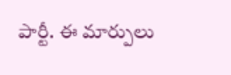పార్టీ. ఈ మార్పులు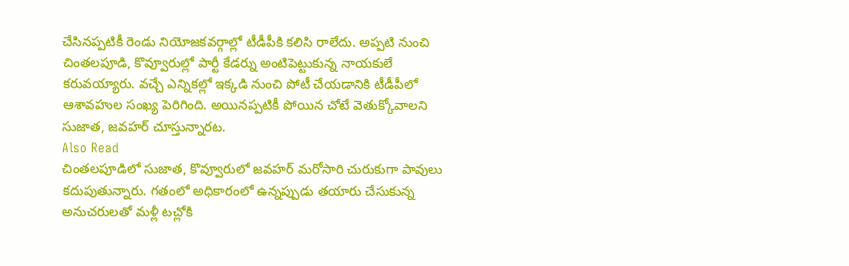చేసినప్పటికీ రెండు నియోజకవర్గాల్లో టీడీపీకి కలిసి రాలేదు. అప్పటి నుంచి చింతలపూడి, కొవ్వూరుల్లో పార్టీ కేడర్ను అంటిపెట్టుకున్న నాయకులే కరువయ్యారు. వచ్చే ఎన్నికల్లో ఇక్కడి నుంచి పోటీ చేయడానికి టీడీపీలో ఆశావహుల సంఖ్య పెరిగింది. అయినప్పటికీ పోయిన చోటే వెతుక్కోవాలని సుజాత, జవహర్ చూస్తున్నారట.
Also Read
చింతలపూడిలో సుజాత, కొవ్వూరులో జవహర్ మరోసారి చురుకుగా పావులు కదుపుతున్నారు. గతంలో అధికారంలో ఉన్నప్పుడు తయారు చేసుకున్న అనుచరులతో మళ్లీ టచ్లోకి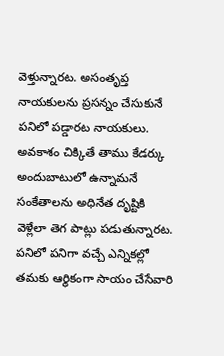వెళ్తున్నారట. అసంతృప్త నాయకులను ప్రసన్నం చేసుకునే పనిలో పడ్డారట నాయకులు. అవకాశం చిక్కితే తాము కేడర్కు అందుబాటులో ఉన్నామనే సంకేతాలను అధినేత దృష్టికి వెళ్లేలా తెగ పాట్లు పడుతున్నారట. పనిలో పనిగా వచ్చే ఎన్నికల్లో తమకు ఆర్థికంగా సాయం చేసేవారి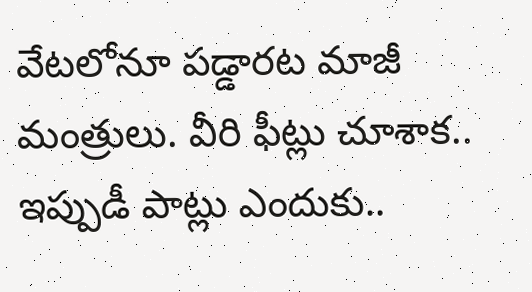వేటలోనూ పడ్డారట మాజీ మంత్రులు. వీరి ఫీట్లు చూశాక.. ఇప్పుడీ పాట్లు ఎందుకు..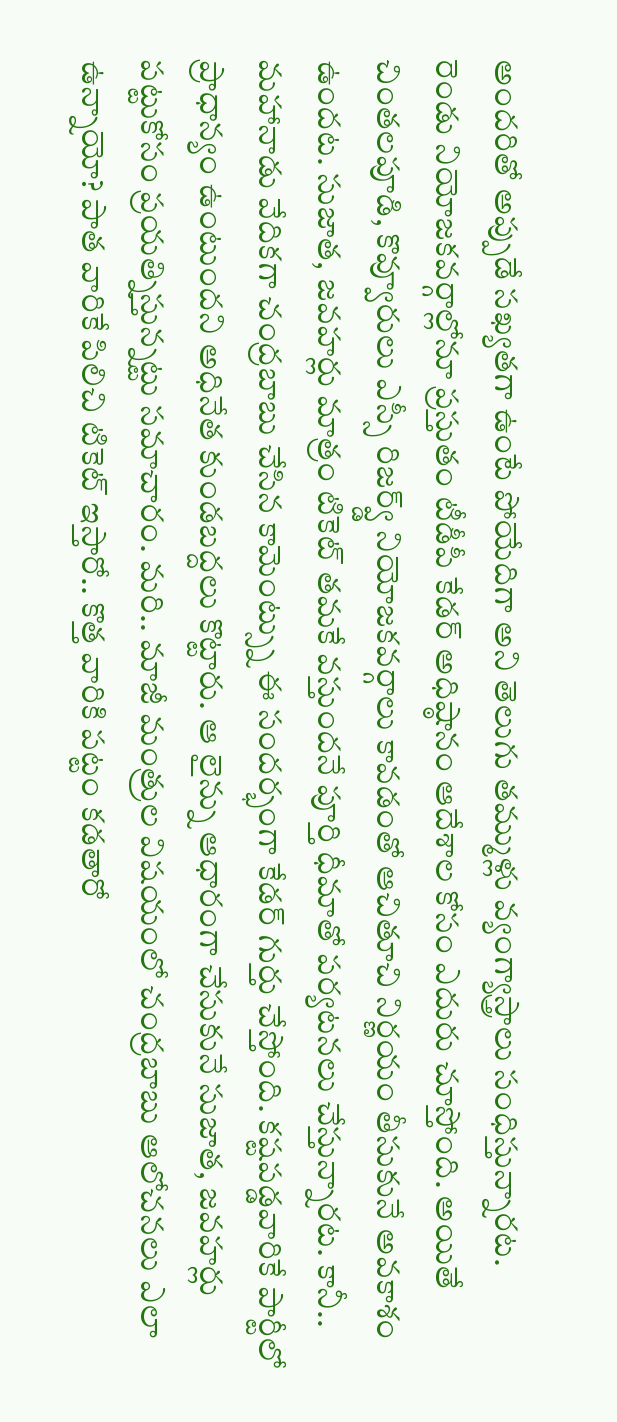అందరితో అప్పుడే సఖ్యతగా ఉంటే పోయేదిగా అని తెలుగు తమ్ముళ్లు వ్యంగ్యాస్త్రాలు సంధిస్తున్నారట.
రెండు నియోజకవర్గాల్లోనూ ప్రస్తుతం టీడీపీ కేడర్ అధిష్ఠానం ఆదేశాల కోసం ఎదురు చూస్తోంది. అయితే చింతలపూడి, కొవ్వూరులు ఎస్సీ రిజర్వ్డ్ నియోజకవర్గాలు కావడంతో ఆచితూచి నిర్ణయం తీసుకునే అవకాశం ఉందట. సుజాత, జవహర్లు మాత్రం టికెట్ తమకే వస్తుందనే పూర్తి ధీమాతో పర్యటనలు చేస్తున్నారట. కానీ.. మహానాడు వేదికగా చంద్రబాబు చేసిన కామెంట్స్ను ఈ సందర్భంగా కేడర్ గుర్తు చేస్తోంది. కష్టపడ్డవారికే పార్టీలో ప్రాధాన్యం ఉంటుందని అధినేత కుండబద్దలు కొట్టారు. ఆ లైన్ను ఆధారంగా చేసుకునే సుజాత, జవహర్లు పట్టుకోసం ప్రయత్నిస్తున్నట్టు సమాచారం. మరి.. మాజీ మంత్రుల విషయంలో చంద్రబాబు ఆలోచనలు ఎలా ఉన్నాయో? పాత వారికే పిలిచి టికెట్ ఇస్తారో.. కొత్త వారికి పట్టం కడతారో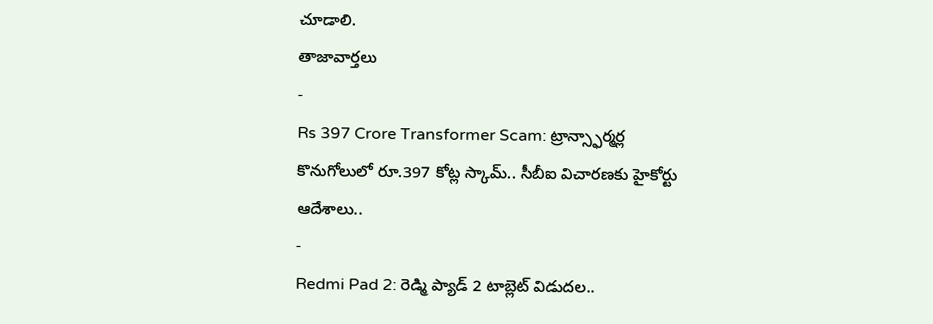చూడాలి.
తాజావార్తలు
-
Rs 397 Crore Transformer Scam: ట్రాన్స్ఫార్మర్ల కొనుగోలులో రూ.397 కోట్ల స్కామ్.. సీబీఐ విచారణకు హైకోర్టు ఆదేశాలు..
-
Redmi Pad 2: రెడ్మి ప్యాడ్ 2 టాబ్లెట్ విడుదల..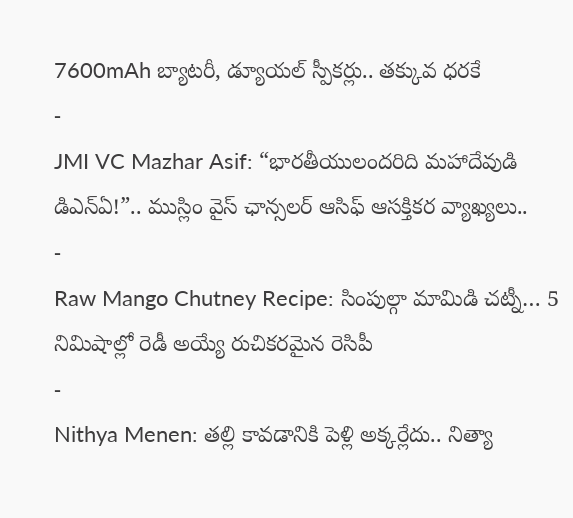7600mAh బ్యాటరీ, డ్యూయల్ స్పీకర్లు.. తక్కువ ధరకే
-
JMI VC Mazhar Asif: “భారతీయులందరిది మహాదేవుడి డిఎన్ఏ!”.. ముస్లిం వైస్ ఛాన్సలర్ ఆసిఫ్ ఆసక్తికర వ్యాఖ్యలు..
-
Raw Mango Chutney Recipe: సింపుల్గా మామిడి చట్నీ… 5 నిమిషాల్లో రెడీ అయ్యే రుచికరమైన రెసిపీ
-
Nithya Menen: తల్లి కావడానికి పెళ్లి అక్కర్లేదు.. నిత్యా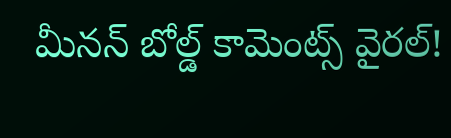మీనన్ బోల్డ్ కామెంట్స్ వైరల్!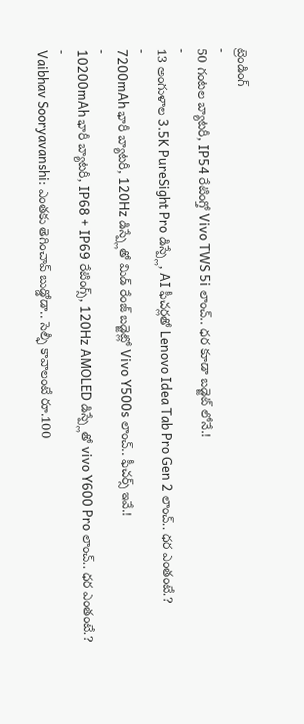ట్రెండింగ్
-
50 గంటల బ్యాటరీ, IP54 రేటింగ్తో Vivo TWS 5i లాంచ్.. ధర కూడా బడ్జెట్ లోనే.!
-
13 అంగుళాల 3.5K PureSight Pro డిస్ప్లే, AI ఫీచర్లతో Lenovo Idea Tab Pro Gen 2 లాంచ్.. ధర ఎంతంటే.?
-
7200mAh భారీ బ్యాటరీ, 120Hz డిస్ప్లేతో మిడ్ రేంజ్ బడ్జెట్లో Vivo Y500s లాంచ్.. ఫీచర్స్ ఇవే.!
-
10200mAh భారీ బ్యాటరీ, IP68 + IP69 రేటింగ్స్, 120Hz AMOLED డిస్ప్లేతో vivo Y600 Pro లాంచ్.. ధర ఎంతంటే.?
-
Vaibhav Sooryavanshi: ఎంతకు తెగించావ్ బుడ్డోడా.. సెల్ఫీ కావాలంటే రూ.100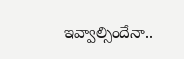ఇవ్వాల్సిందేనా..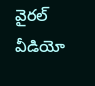వైరల్ వీడియో